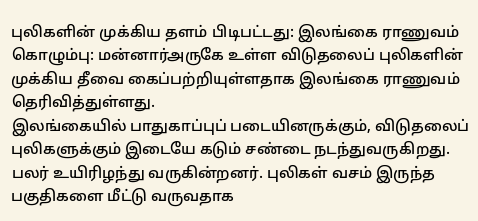புலிகளின் முக்கிய தளம் பிடிபட்டது: இலங்கை ராணுவம்
கொழும்பு: மன்னார்அருகே உள்ள விடுதலைப் புலிகளின் முக்கிய தீவை கைப்பற்றியுள்ளதாக இலங்கை ராணுவம் தெரிவித்துள்ளது.
இலங்கையில் பாதுகாப்புப் படையினருக்கும், விடுதலைப் புலிகளுக்கும் இடையே கடும் சண்டை நடந்துவருகிறது. பலர் உயிரிழந்து வருகின்றனர். புலிகள் வசம் இருந்த பகுதிகளை மீட்டு வருவதாக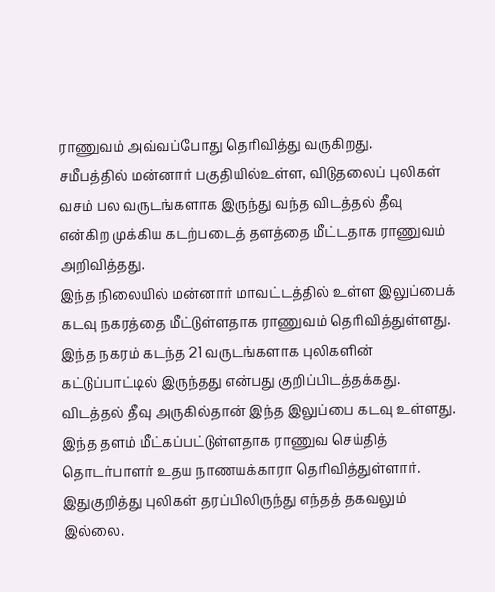ராணுவம் அவ்வப்போது தெரிவித்து வருகிறது.
சமீபத்தில் மன்னார் பகுதியில்உள்ள, விடுதலைப் புலிகள் வசம் பல வருடங்களாக இருந்து வந்த விடத்தல் தீவு என்கிற முக்கிய கடற்படைத் தளத்தை மீட்டதாக ராணுவம் அறிவித்தது.
இந்த நிலையில் மன்னார் மாவட்டத்தில் உள்ள இலுப்பைக் கடவு நகரத்தை மீட்டுள்ளதாக ராணுவம் தெரிவித்துள்ளது. இந்த நகரம் கடந்த 21 வருடங்களாக புலிகளின் கட்டுப்பாட்டில் இருந்தது என்பது குறிப்பிடத்தக்கது.
விடத்தல் தீவு அருகில்தான் இந்த இலுப்பை கடவு உள்ளது. இந்த தளம் மீட்கப்பட்டுள்ளதாக ராணுவ செய்தித் தொடர்பாளர் உதய நாணயக்காரா தெரிவித்துள்ளார். இதுகுறித்து புலிகள் தரப்பிலிருந்து எந்தத் தகவலும் இல்லை.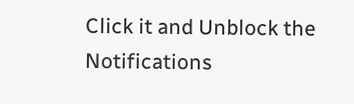Click it and Unblock the Notifications